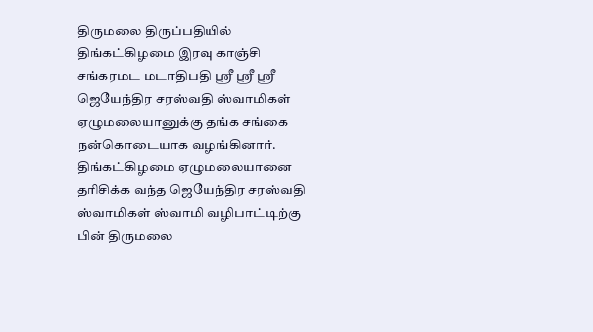திருமலை திருப்பதியில் திங்கட்கிழமை இரவு காஞ்சி சங்கரமட மடாதிபதி ஸ்ரீ ஸ்ரீ ஸ்ரீ ஜெயேந்திர சரஸ்வதி ஸ்வாமிகள் ஏழுமலையானுக்கு தங்க சங்கை நன்கொடையாக வழங்கினார்.
திங்கட்கிழமை ஏழுமலையானை தரிசிக்க வந்த ஜெயேந்திர சரஸ்வதி ஸ்வாமிகள் ஸ்வாமி வழிபாட்டிற்கு பின் திருமலை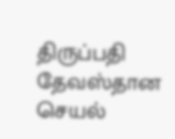திருப்பதி தேவஸ்தான செயல்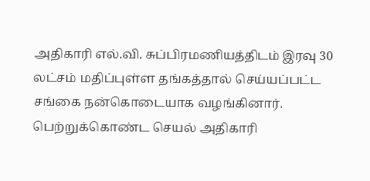அதிகாரி எல்.வி. சுப்பிரமணியத்திடம் இரவு 30 லட்சம் மதிப்புள்ள தங்கத்தால் செய்யப்பட்ட சங்கை நன்கொடையாக வழங்கினார். பெற்றுக்கொண்ட செயல் அதிகாரி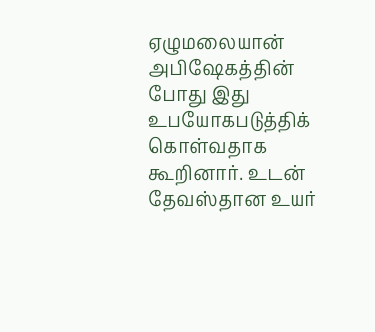ஏழுமலையான் அபிஷேகத்தின் போது இது உபயோகபடுத்திக் கொள்வதாக கூறினார். உடன் தேவஸ்தான உயர்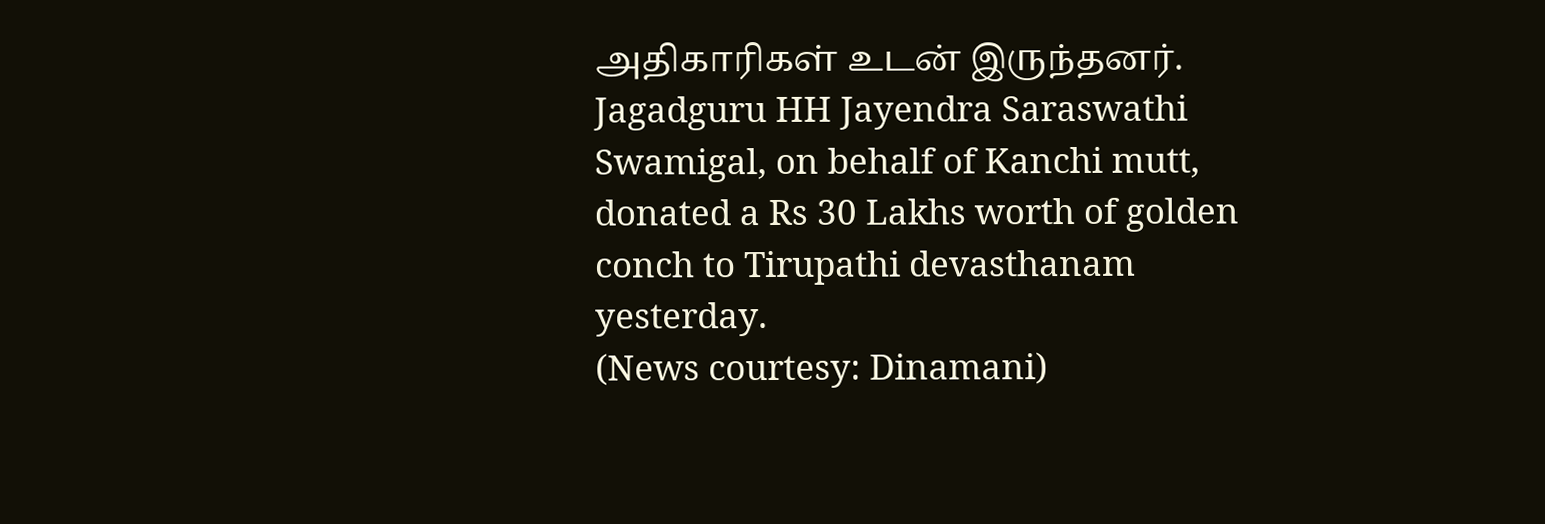அதிகாரிகள் உடன் இருந்தனர்.
Jagadguru HH Jayendra Saraswathi Swamigal, on behalf of Kanchi mutt, donated a Rs 30 Lakhs worth of golden conch to Tirupathi devasthanam yesterday.
(News courtesy: Dinamani)